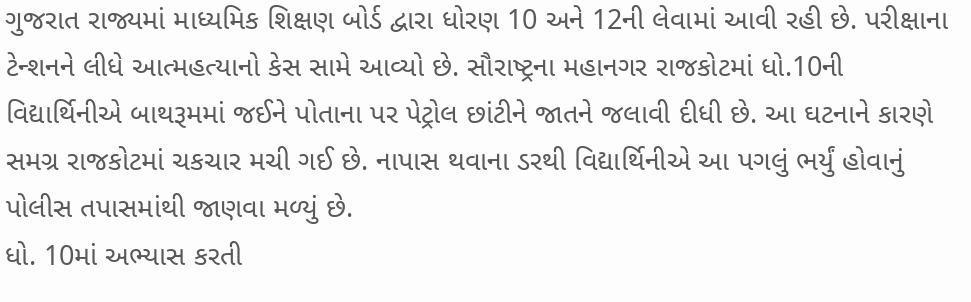ગુજરાત રાજ્યમાં માધ્યમિક શિક્ષણ બોર્ડ દ્વારા ધોરણ 10 અને 12ની લેવામાં આવી રહી છે. પરીક્ષાના ટેન્શનને લીધે આત્મહત્યાનો કેસ સામે આવ્યો છે. સૌરાષ્ટ્રના મહાનગર રાજકોટમાં ધો.10ની વિદ્યાર્થિનીએ બાથરૂમમાં જઈને પોતાના પર પેટ્રોલ છાંટીને જાતને જલાવી દીધી છે. આ ઘટનાને કારણે સમગ્ર રાજકોટમાં ચકચાર મચી ગઈ છે. નાપાસ થવાના ડરથી વિદ્યાર્થિનીએ આ પગલું ભર્યું હોવાનું પોલીસ તપાસમાંથી જાણવા મળ્યું છે.
ધો. 10માં અભ્યાસ કરતી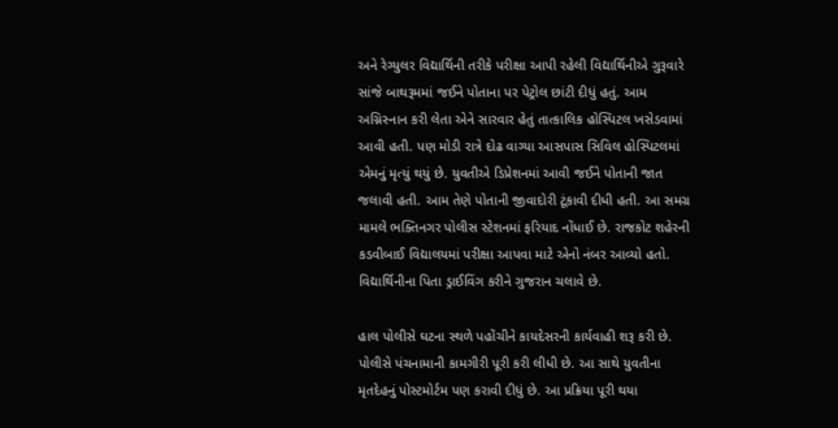અને રેગ્યુલર વિદ્યાર્થિની તરીકે પરીક્ષા આપી રહેલી વિદ્યાર્થિનીએ ગુરૂવારે સાંજે બાથરૂમમાં જઈને પોતાના પર પેટ્રોલ છાંટી દીધું હતું. આમ અગ્નિસ્નાન કરી લેતા એને સારવાર હેતું તાત્કાલિક હોસ્પિટલ ખસેડવામાં આવી હતી. પણ મોડી રાત્રે દોઢ વાગ્યા આસપાસ સિવિલ હોસ્પિટલમાં એમનું મૃત્યું થયું છે. યુવતીએ ડિપ્રેશનમાં આવી જઈને પોતાની જાત જલાવી હતી. આમ તેણે પોતાની જીવાદોરી ટૂંકાવી દીધી હતી. આ સમગ્ર મામલે ભક્તિનગર પોલીસ સ્ટેશનમાં ફરિયાદ નોંધાઈ છે. રાજકોટ શહેરની કડવીબાઈ વિદ્યાલયમાં પરીક્ષા આપવા માટે એનો નંબર આવ્યો હતો. વિદ્યાર્થિનીના પિતા ડ્રાઈવિંગ કરીને ગુજરાન ચલાવે છે.

હાલ પોલીસે ઘટના સ્થળે પહોંચીને કાયદેસરની કાર્યવાહી શરૂ કરી છે. પોલીસે પંચનામાની કામગીરી પૂરી કરી લીધી છે. આ સાથે યુવતીના મૃતદેહનું પોસ્ટમોર્ટમ પણ કરાવી દીધું છે. આ પ્રક્રિયા પૂરી થયા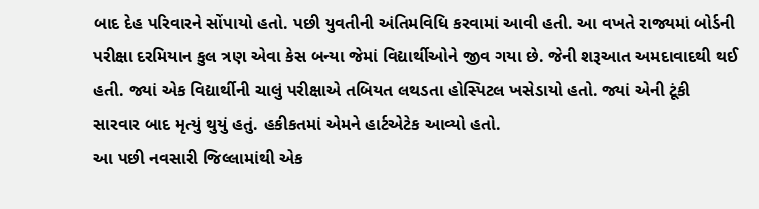બાદ દેહ પરિવારને સોંપાયો હતો. પછી યુવતીની અંતિમવિધિ કરવામાં આવી હતી. આ વખતે રાજ્યમાં બોર્ડની પરીક્ષા દરમિયાન કુલ ત્રણ એવા કેસ બન્યા જેમાં વિદ્યાર્થીઓને જીવ ગયા છે. જેની શરૂઆત અમદાવાદથી થઈ હતી. જ્યાં એક વિદ્યાર્થીની ચાલું પરીક્ષાએ તબિયત લથડતા હોસ્પિટલ ખસેડાયો હતો. જ્યાં એની ટૂંકી સારવાર બાદ મૃત્યું થુયું હતું. હકીકતમાં એમને હાર્ટએટેક આવ્યો હતો.
આ પછી નવસારી જિલ્લામાંથી એક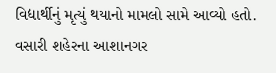વિદ્યાર્થીનું મૃત્યું થયાનો મામલો સામે આવ્યો હતો. વસારી શહેરના આશાનગર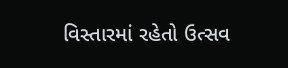વિસ્તારમાં રહેતો ઉત્સવ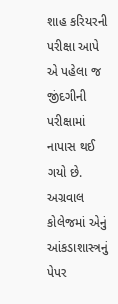શાહ કરિયરની પરીક્ષા આપે એ પહેલા જ જીંદગીની પરીક્ષામાં નાપાસ થઈ ગયો છે. અગ્રવાલ કોલેજમાં એનું આંકડાશાસ્ત્રનું પેપર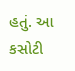હતું. આ કસોટી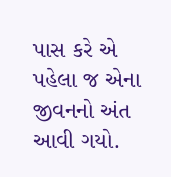પાસ કરે એ પહેલા જ એના જીવનનો અંત આવી ગયો.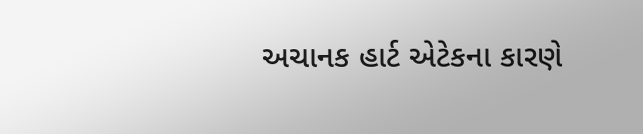અચાનક હાર્ટ એટેકના કારણે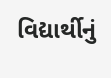વિદ્યાર્થીનું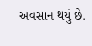અવસાન થયું છે.